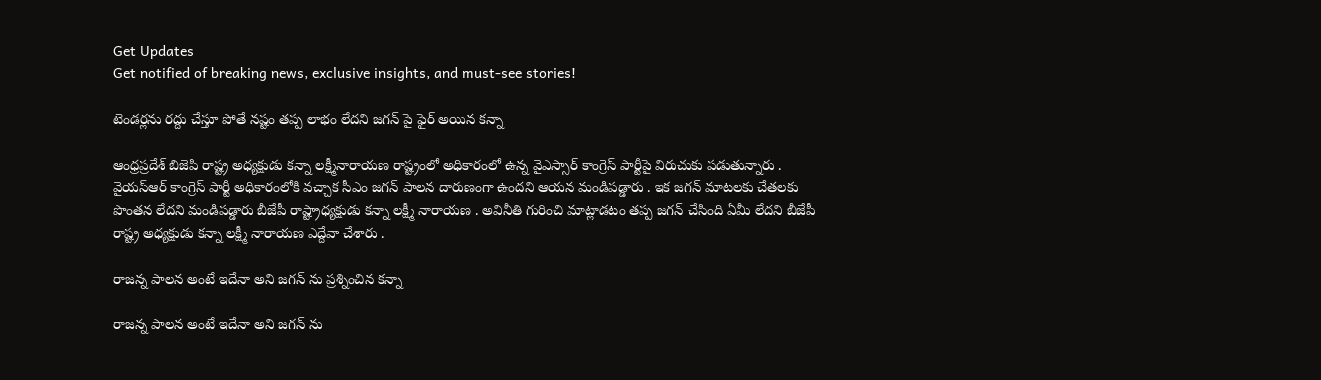Get Updates
Get notified of breaking news, exclusive insights, and must-see stories!

టెండర్లను రద్దు చేస్తూ పోతే నష్టం తప్ప లాభం లేదని జగన్ పై ఫైర్ అయిన కన్నా

ఆంధ్రప్రదేశ్ బిజెపి రాష్ట్ర అధ్యక్షుడు కన్నా లక్ష్మీనారాయణ రాష్ట్రంలో అధికారంలో ఉన్న వైఎస్సార్ కాంగ్రెస్ పార్టీపై విరుచుకు పడుతున్నారు . వైయస్ఆర్ కాంగ్రెస్ పార్టీ అధికారంలోకి వచ్చాక సీఎం జగన్ పాలన దారుణంగా ఉందని ఆయన మండిపడ్డారు . ఇక జగన్ మాటలకు చేతలకు పొంతన లేదని మండిపడ్డారు బీజేపీ రాష్ట్రాధ్యక్షుడు కన్నా లక్ష్మీ నారాయణ . అవినీతి గురించి మాట్లాడటం తప్ప జగన్ చేసింది ఏమీ లేదని బీజేపీ రాష్ట్ర అధ్యక్షుడు కన్నా లక్ష్మీ నారాయణ ఎద్దేవా చేశారు .

రాజన్న పాలన అంటే ఇదేనా అని జగన్ ను ప్రశ్నించిన కన్నా

రాజన్న పాలన అంటే ఇదేనా అని జగన్ ను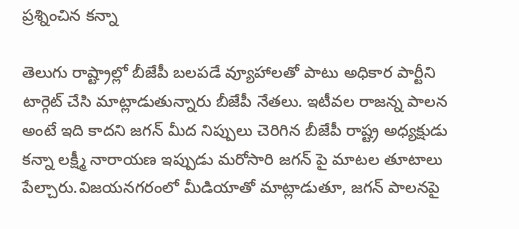ప్రశ్నించిన కన్నా

తెలుగు రాష్ట్రాల్లో బీజేపీ బలపడే వ్యూహాలతో పాటు అధికార పార్టీని టార్గెట్ చేసి మాట్లాడుతున్నారు బీజేపీ నేతలు. ఇటీవల రాజన్న పాలన అంటే ఇది కాదని జగన్ మీద నిప్పులు చెరిగిన బీజేపీ రాష్ట్ర అధ్యక్షుడు కన్నా లక్ష్మీ నారాయణ ఇప్పుడు మరోసారి జగన్ పై మాటల తూటాలు పేల్చారు.విజయనగరంలో మీడియాతో మాట్లాడుతూ, జగన్ పాలనపై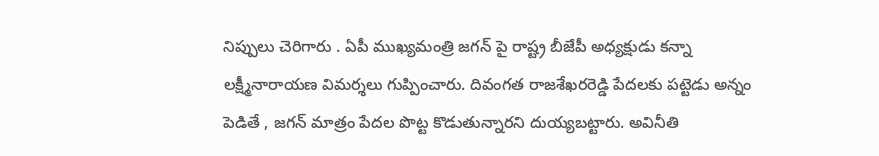నిప్పులు చెరిగారు . ఏపీ ముఖ్యమంత్రి జగన్ పై రాష్ట్ర బీజేపీ అధ్యక్షుడు కన్నా లక్ష్మీనారాయణ విమర్శలు గుప్పించారు. దివంగత రాజశేఖరరెడ్డి పేదలకు పట్టెడు అన్నం పెడితే , జగన్ మాత్రం పేదల పొట్ట కొడుతున్నారని దుయ్యబట్టారు. అవినీతి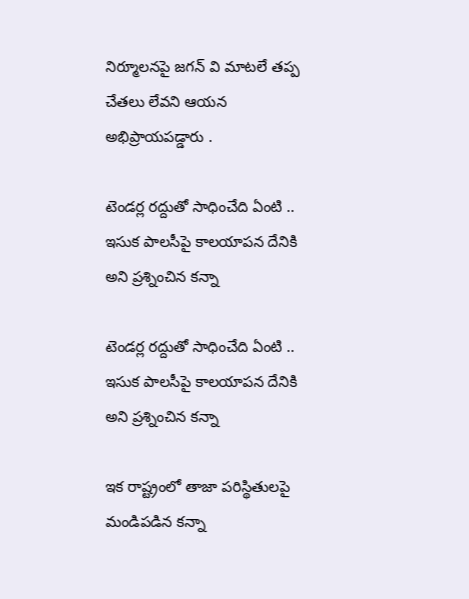నిర్మూలనపై జగన్ వి మాటలే తప్ప చేతలు లేవని ఆయన అభిప్రాయపడ్డారు .

టెండర్ల రద్దుతో సాధించేది ఏంటి .. ఇసుక పాలసీపై కాలయాపన దేనికి అని ప్రశ్నించిన కన్నా

టెండర్ల రద్దుతో సాధించేది ఏంటి .. ఇసుక పాలసీపై కాలయాపన దేనికి అని ప్రశ్నించిన కన్నా

ఇక రాష్ట్రంలో తాజా పరిస్థితులపై మండిపడిన కన్నా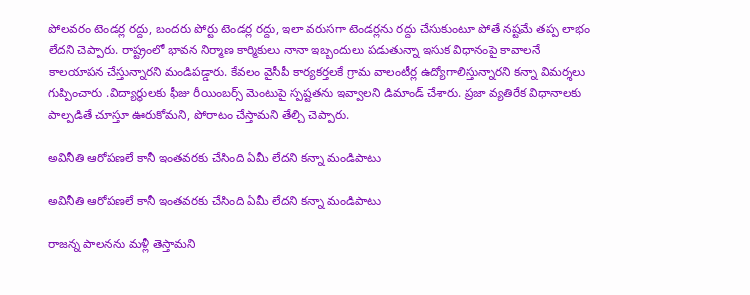పోలవరం టెండర్ల రద్దు, బందరు పోర్టు టెండర్ల రద్దు, ఇలా వరుసగా టెండర్లను రద్దు చేసుకుంటూ పోతే నష్టమే తప్ప లాభం లేదని చెప్పారు. రాష్ట్రంలో భావన నిర్మాణ కార్మికులు నానా ఇబ్బందులు పడుతున్నా ఇసుక విధానంపై కావాలనే కాలయాపన చేస్తున్నారని మండిపడ్డారు. కేవలం వైసీపీ కార్యకర్తలకే గ్రామ వాలంటీర్ల ఉద్యోగాలిస్తున్నారని కన్నా విమర్శలు గుప్పించారు .విద్యార్థులకు ఫీజు రీయింబర్స్ మెంటుపై స్పష్టతను ఇవ్వాలని డిమాండ్ చేశారు. ప్రజా వ్యతిరేక విధానాలకు పాల్పడితే చూస్తూ ఊరుకోమని, పోరాటం చేస్తామని తేల్చి చెప్పారు.

అవినీతి ఆరోపణలే కానీ ఇంతవరకు చేసింది ఏమీ లేదని కన్నా మండిపాటు

అవినీతి ఆరోపణలే కానీ ఇంతవరకు చేసింది ఏమీ లేదని కన్నా మండిపాటు

రాజన్న పాలనను మళ్లీ తెస్తామని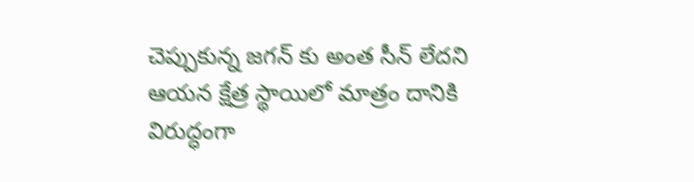చెప్పుకున్న జగన్ కు అంత సీన్ లేదని ఆయన క్షేత్ర స్థాయిలో మాత్రం దానికి విరుద్ధంగా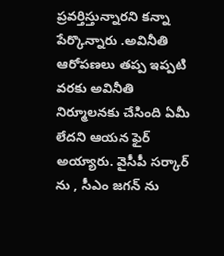ప్రవర్తిస్తున్నారని కన్నా పేర్కొన్నారు .అవినీతి ఆరోపణలు తప్ప ఇప్పటి వరకు అవినీతి నిర్మూలనకు చేసింది ఏమీ లేదని ఆయన ఫైర్ అయ్యారు. వైసీపీ సర్కార్ ను , సీఎం జగన్ ను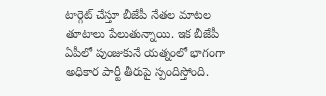టార్గెట్ చేస్తూ బీజేపీ నేతల మాటల తూటాలు పేలుతున్నాయి. ఇక బీజేపీ ఏపీలో పుంజుకునే యత్నంలో భాగంగా అధికార పార్టీ తీరుపై స్పందిస్తోంది.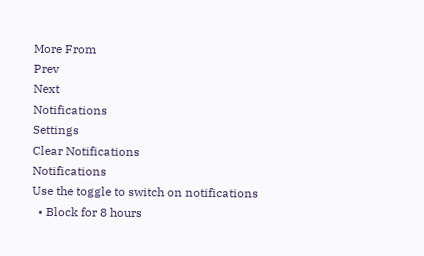More From
Prev
Next
Notifications
Settings
Clear Notifications
Notifications
Use the toggle to switch on notifications
  • Block for 8 hours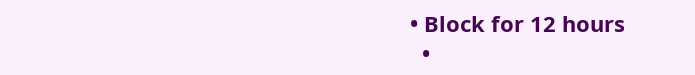• Block for 12 hours
  •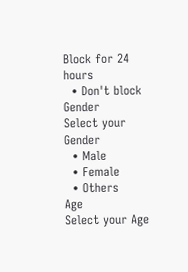Block for 24 hours
  • Don't block
Gender
Select your Gender
  • Male
  • Female
  • Others
Age
Select your Age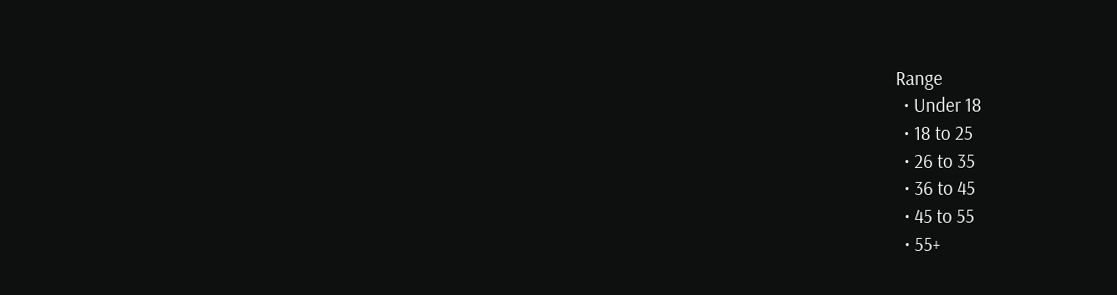Range
  • Under 18
  • 18 to 25
  • 26 to 35
  • 36 to 45
  • 45 to 55
  • 55+